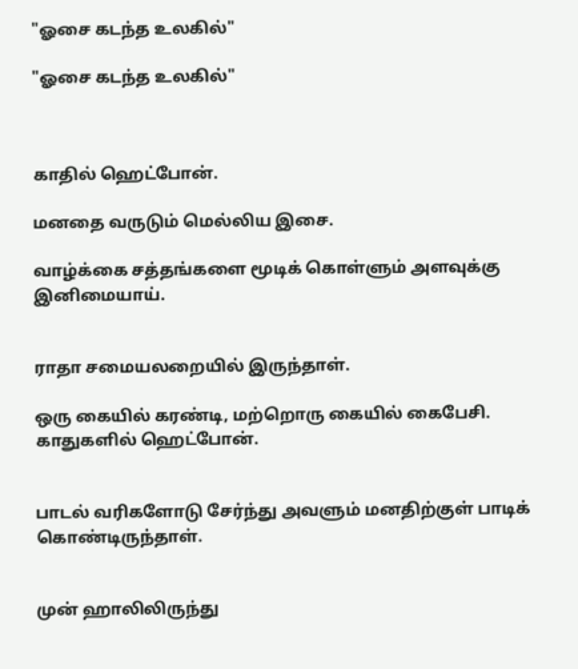"ஓசை கடந்த உலகில்"

"ஓசை கடந்த உலகில்"



காதில் ஹெட்போன்.

மனதை வருடும் மெல்லிய இசை.

வாழ்க்கை சத்தங்களை மூடிக் கொள்ளும் அளவுக்கு இனிமையாய்.


ராதா சமையலறையில் இருந்தாள்.

ஒரு கையில் கரண்டி, மற்றொரு கையில் கைபேசி. காதுகளில் ஹெட்போன்.


பாடல் வரிகளோடு சேர்ந்து அவளும் மனதிற்குள் பாடிக் கொண்டிருந்தாள்.


முன் ஹாலிலிருந்து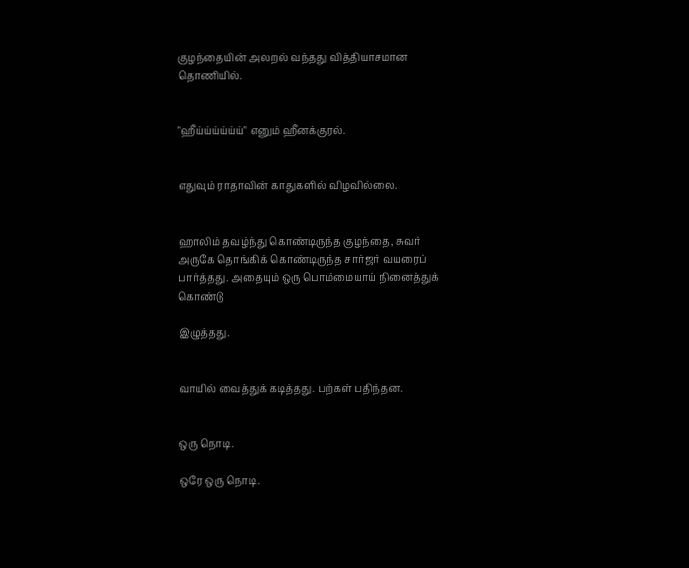குழந்தையின் அலறல் வந்தது வித்தியாசமான தொணியில்.


"ஹீய்ய்ய்ய்ய்ய்" எனும் ஹீனக்குரல்.


எதுவும் ராதாவின் காதுகளில் விழவில்லை.


ஹாலிம் தவழ்ந்து கொண்டிருந்த குழந்தை, சுவர் அருகே தொங்கிக் கொண்டிருந்த சார்ஜர் வயரைப் பார்த்தது. அதையும் ஒரு பொம்மையாய் நினைத்துக் கொண்டு

இழுத்தது.


வாயில் வைத்துக் கடித்தது. பற்கள் பதிந்தன.


ஒரு நொடி.

ஒரே ஒரு நொடி.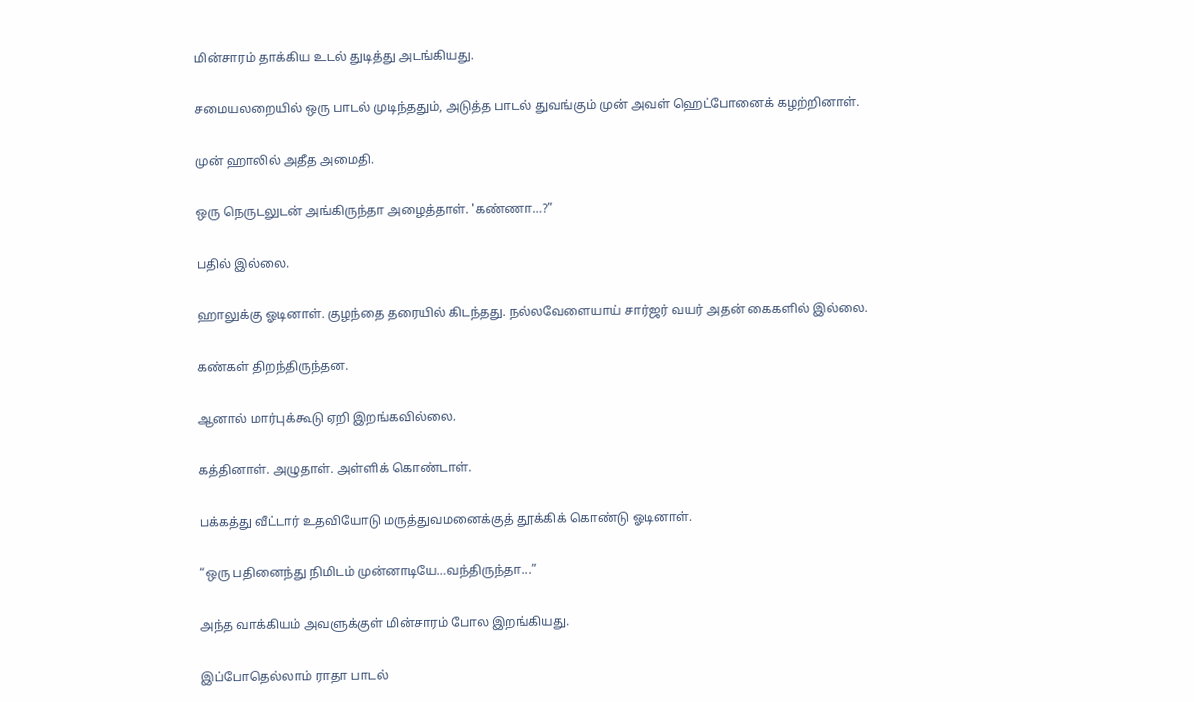மின்சாரம் தாக்கிய உடல் துடித்து அடங்கியது.


சமையலறையில் ஒரு பாடல் முடிந்ததும், அடுத்த பாடல் துவங்கும் முன் அவள் ஹெட்போனைக் கழற்றினாள்.


முன் ஹாலில் அதீத அமைதி.


ஒரு நெருடலுடன் அங்கிருந்தா அழைத்தாள். 'கண்ணா…?”


பதில் இல்லை.


ஹாலுக்கு ஓடினாள். குழந்தை தரையில் கிடந்தது. நல்லவேளையாய் சார்ஜர் வயர் அதன் கைகளில் இல்லை.


கண்கள் திறந்திருந்தன.


ஆனால் மார்புக்கூடு ஏறி இறங்கவில்லை.


கத்தினாள். அழுதாள். அள்ளிக் கொண்டாள்.


பக்கத்து வீட்டார் உதவியோடு மருத்துவமனைக்குத் தூக்கிக் கொண்டு ஓடினாள்.


“ஒரு பதினைந்து நிமிடம் முன்னாடியே…வந்திருந்தா...”


அந்த வாக்கியம் அவளுக்குள் மின்சாரம் போல இறங்கியது.


இப்போதெல்லாம் ராதா பாடல்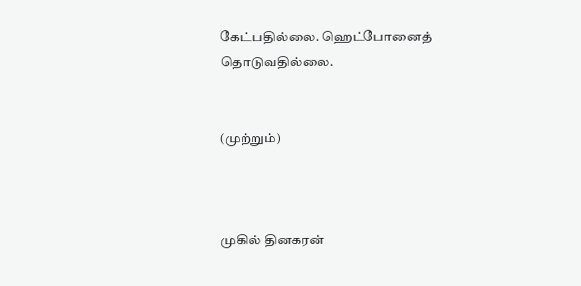கேட்பதில்லை. ஹெட்போனைத் தொடுவதில்லை.


(முற்றும்)



முகில் தினகரன்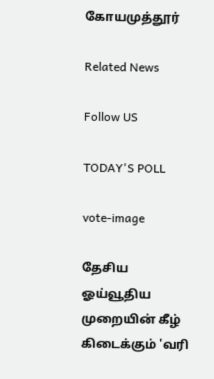கோயமுத்தூர்

Related News

Follow US

TODAY'S POLL

vote-image

தேசிய ஓய்வூதிய முறையின் கீழ் கிடைக்கும் 'வரி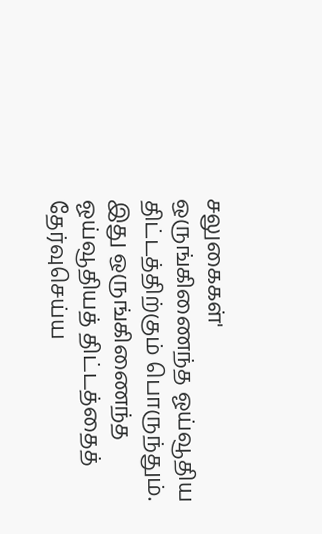சலுகைகள்' ஒருங்கிணைந்த ஓய்வூதிய திட்டத்திற்கும் பொருந்தும். இது ஒருங்கிணைந்த ஓய்வூதியத் திட்டத்தைத் தேர்வுசெய்ய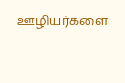ஊழியர்களை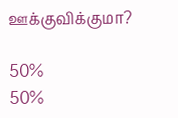ஊக்குவிக்குமா?

50%
50%